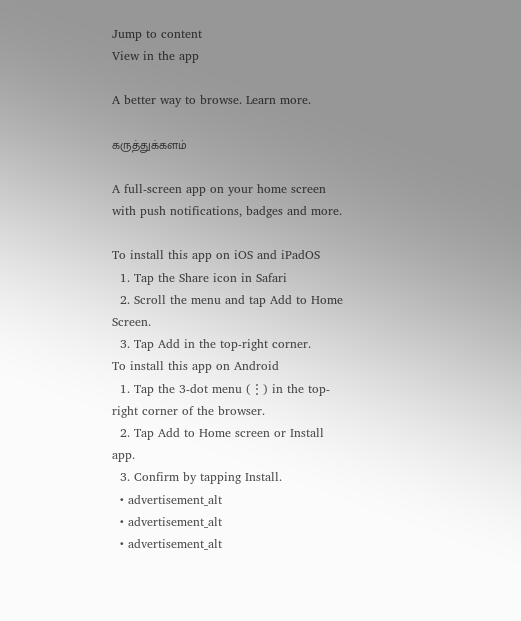Jump to content
View in the app

A better way to browse. Learn more.

கருத்துக்களம்

A full-screen app on your home screen with push notifications, badges and more.

To install this app on iOS and iPadOS
  1. Tap the Share icon in Safari
  2. Scroll the menu and tap Add to Home Screen.
  3. Tap Add in the top-right corner.
To install this app on Android
  1. Tap the 3-dot menu (⋮) in the top-right corner of the browser.
  2. Tap Add to Home screen or Install app.
  3. Confirm by tapping Install.
  • advertisement_alt
  • advertisement_alt
  • advertisement_alt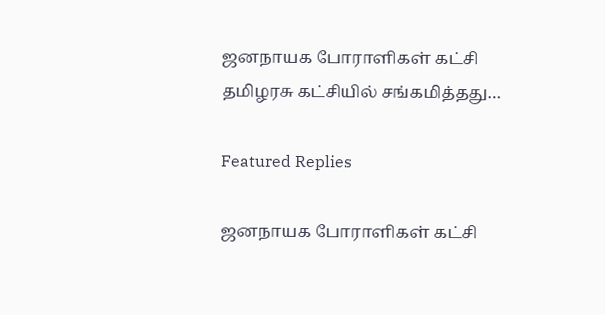ஜனநாயக போராளிகள் கட்சி தமிழரசு கட்சியில் சங்கமித்தது…

Featured Replies

ஜனநாயக போராளிகள் கட்சி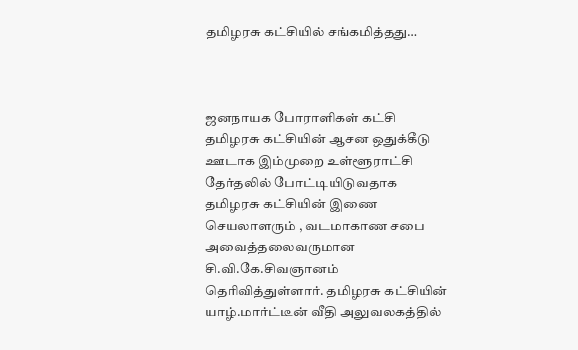தமிழரசு கட்சியில் சங்கமித்தது…



ஜனநாயக போராளிகள் கட்சி தமிழரசு கட்சியின் ஆசன ஒதுக்கீடு ஊடாக இம்முறை உள்ளூராட்சி தேர்தலில் போட்டியிடுவதாக தமிழரசு கட்சியின் இணை செயலாளரும் , வடமாகாண சபை அவைத்தலைவருமான சி.வி.கே.சிவஞானம் தெரிவித்துள்ளார். தமிழரசு கட்சியின் யாழ்.மார்ட்டீன் வீதி அலுவலகத்தில்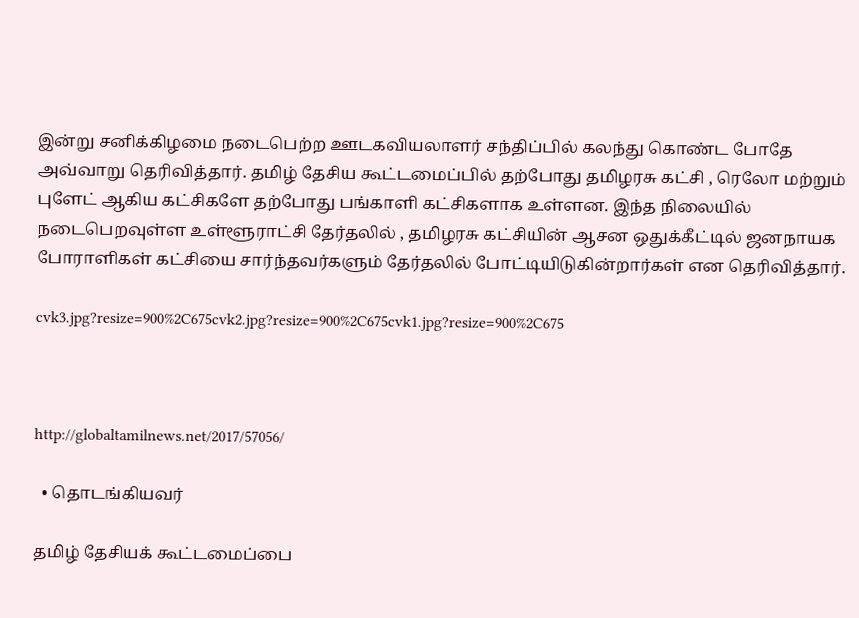இன்று சனிக்கிழமை நடைபெற்ற ஊடகவியலாளர் சந்திப்பில் கலந்து கொண்ட போதே அவ்வாறு தெரிவித்தார். தமிழ் தேசிய கூட்டமைப்பில் தற்போது தமிழரசு கட்சி , ரெலோ மற்றும் புளேட் ஆகிய கட்சிகளே தற்போது பங்காளி கட்சிகளாக உள்ளன. இந்த நிலையில் நடைபெறவுள்ள உள்ளூராட்சி தேர்தலில் , தமிழரசு கட்சியின் ஆசன ஒதுக்கீட்டில் ஜனநாயக போராளிகள் கட்சியை சார்ந்தவர்களும் தேர்தலில் போட்டியிடுகின்றார்கள் என தெரிவித்தார்.

cvk3.jpg?resize=900%2C675cvk2.jpg?resize=900%2C675cvk1.jpg?resize=900%2C675



http://globaltamilnews.net/2017/57056/

  • தொடங்கியவர்

தமிழ் தேசியக் கூட்டமைப்பை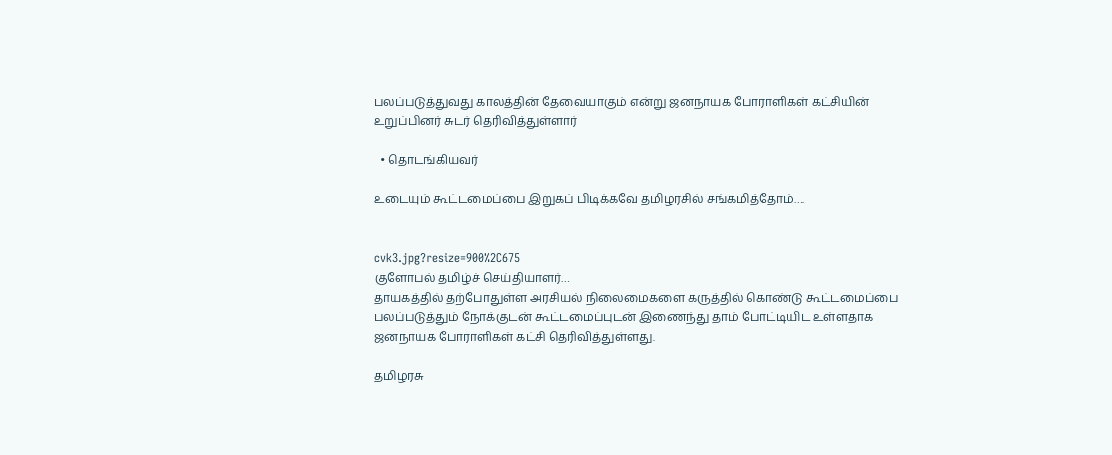பலப்படுத்துவது காலத்தின் தேவையாகும் என்று ஜனநாயக போராளிகள் கட்சியின் உறுப்பினர் சுடர் தெரிவித்துள்ளார்

  • தொடங்கியவர்

உடையும் கூட்டமைப்பை இறுகப் பிடிக்கவே தமிழரசில் சங்கமித்தோம்….


cvk3.jpg?resize=900%2C675
குளோபல் தமிழ்ச் செய்தியாளர்…
தாயகத்தில் தற்போதுள்ள அரசியல் நிலைமைகளை கருத்தில் கொண்டு கூட்டமைப்பை பலப்படுத்தும் நோக்குடன் கூட்டமைப்புடன் இணைந்து தாம் போட்டியிட உள்ளதாக ஜனநாயக போராளிகள் கட்சி தெரிவித்துள்ளது.

தமிழரசு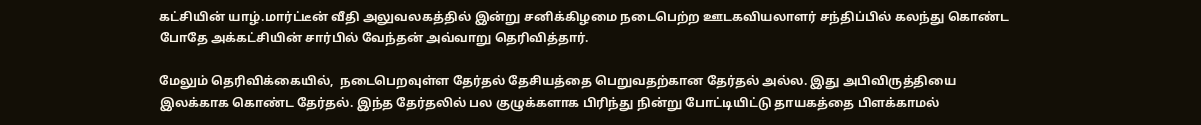கட்சியின் யாழ்.மார்ட்டீன் வீதி அலுவலகத்தில் இன்று சனிக்கிழமை நடைபெற்ற ஊடகவியலாளர் சந்திப்பில் கலந்து கொண்ட போதே அக்கட்சியின் சார்பில் வேந்தன் அவ்வாறு தெரிவித்தார்.

மேலும் தெரிவிக்கையில்,  நடைபெறவுள்ள தேர்தல் தேசியத்தை பெறுவதற்கான தேர்தல் அல்ல. இது அபிவிருத்தியை இலக்காக கொண்ட தேர்தல். இந்த தேர்தலில் பல குழுக்களாக பிரிந்து நின்று போட்டியிட்டு தாயகத்தை பிளக்காமல்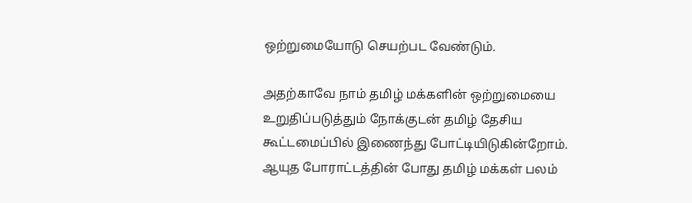ஒற்றுமையோடு செயற்பட வேண்டும்.

அதற்காவே நாம் தமிழ் மக்களின் ஒற்றுமையை உறுதிப்படுத்தும் நோக்குடன் தமிழ் தேசிய கூட்டமைப்பில் இணைந்து போட்டியிடுகின்றோம்.  ஆயுத போராட்டத்தின் போது தமிழ் மக்கள் பலம்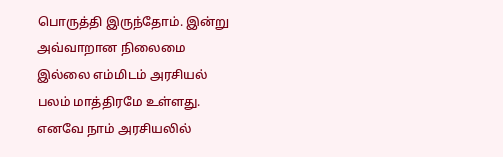பொருத்தி இருந்தோம். இன்று அவ்வாறான நிலைமை இல்லை எம்மிடம் அரசியல் பலம் மாத்திரமே உள்ளது.  எனவே நாம் அரசியலில்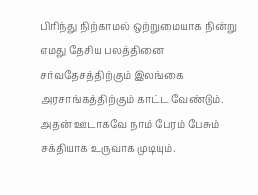பிரிந்து நிற்காமல் ஒற்றுமையாக நின்று எமது தேசிய பலத்தினை சர்வதேசத்திற்கும் இலங்கை அரசாங்கத்திற்கும் காட்ட வேண்டும். அதன் ஊடாகவே நாம் பேரம் பேசும் சக்தியாக உருவாக முடியும்.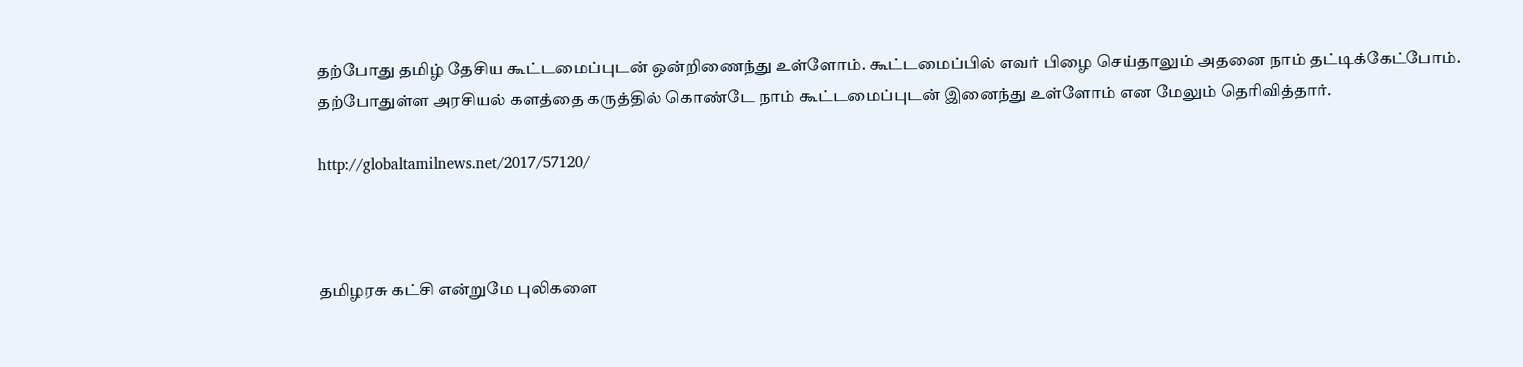தற்போது தமிழ் தேசிய கூட்டமைப்புடன் ஒன்றிணைந்து உள்ளோம். கூட்டமைப்பில் எவர் பிழை செய்தாலும் அதனை நாம் தட்டிக்கேட்போம்.  தற்போதுள்ள அரசியல் களத்தை கருத்தில் கொண்டே நாம் கூட்டமைப்புடன் இனைந்து உள்ளோம் என மேலும் தெரிவித்தார்.

http://globaltamilnews.net/2017/57120/



தமிழரசு கட்சி என்றுமே புலிகளை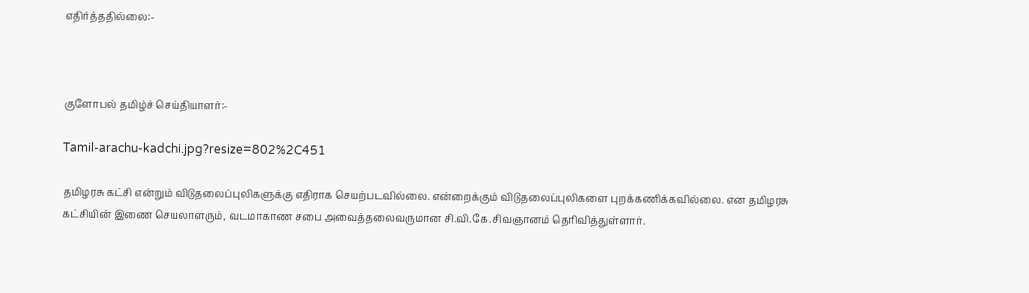எதிர்த்ததில்லை:-



குளோபல் தமிழ்ச் செய்தியாளர்:-

Tamil-arachu-kadchi.jpg?resize=802%2C451

தமிழரசு கட்சி என்றும் விடுதலைப்புலிகளுக்கு எதிராக செயற்படவில்லை. என்றைக்கும் விடுதலைப்புலிகளை புறக்கணிக்கவில்லை. என தமிழரசு கட்சியின் இணை செயலாளரும், வடமாகாண சபை அவைத்தலைவருமான சி.வி.கே.சிவஞானம் தெரிவித்துள்ளார்.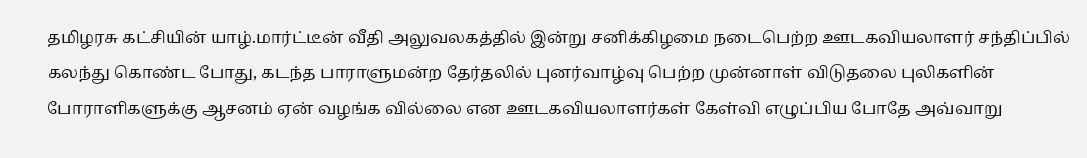தமிழரசு கட்சியின் யாழ்.மார்ட்டீன் வீதி அலுவலகத்தில் இன்று சனிக்கிழமை நடைபெற்ற ஊடகவியலாளர் சந்திப்பில் கலந்து கொண்ட போது, கடந்த பாராளுமன்ற தேர்தலில் புனர்வாழ்வு பெற்ற முன்னாள் விடுதலை புலிகளின் போராளிகளுக்கு ஆசனம் ஏன் வழங்க வில்லை என ஊடகவியலாளர்கள் கேள்வி எழுப்பிய போதே அவ்வாறு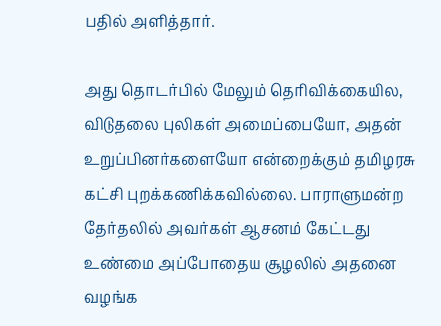பதில் அளித்தார்.

அது தொடர்பில் மேலும் தெரிவிக்கையில, விடுதலை புலிகள் அமைப்பையோ, அதன் உறுப்பினர்களையோ என்றைக்கும் தமிழரசு கட்சி புறக்கணிக்கவில்லை. பாராளுமன்ற தேர்தலில் அவர்கள் ஆசனம் கேட்டது உண்மை அப்போதைய சூழலில் அதனை வழங்க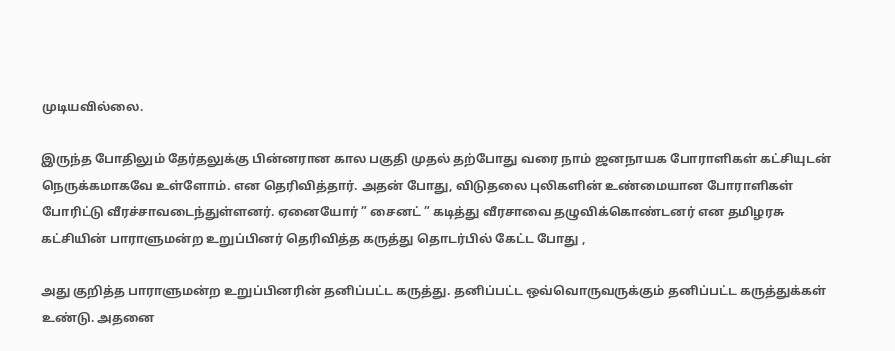முடியவில்லை.

இருந்த போதிலும் தேர்தலுக்கு பின்னரான கால பகுதி முதல் தற்போது வரை நாம் ஜனநாயக போராளிகள் கட்சியுடன் நெருக்கமாகவே உள்ளோம். என தெரிவித்தார். அதன் போது, விடுதலை புலிகளின் உண்மையான போராளிகள் போரிட்டு வீரச்சாவடைந்துள்ளனர். ஏனையோர் ” சைனட் ” கடித்து வீரசாவை தழுவிக்கொண்டனர் என தமிழரசு கட்சியின் பாராளுமன்ற உறுப்பினர் தெரிவித்த கருத்து தொடர்பில் கேட்ட போது ,

அது குறித்த பாராளுமன்ற உறுப்பினரின் தனிப்பட்ட கருத்து. தனிப்பட்ட ஒவ்வொருவருக்கும் தனிப்பட்ட கருத்துக்கள் உண்டு. அதனை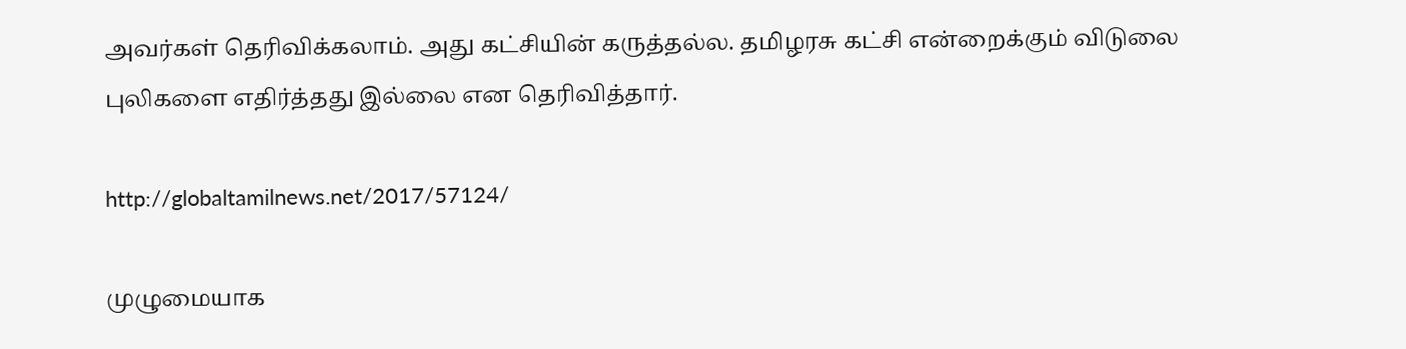அவர்கள் தெரிவிக்கலாம். அது கட்சியின் கருத்தல்ல. தமிழரசு கட்சி என்றைக்கும் விடுலை புலிகளை எதிர்த்தது இல்லை என தெரிவித்தார்.

http://globaltamilnews.net/2017/57124/

முழுமையாக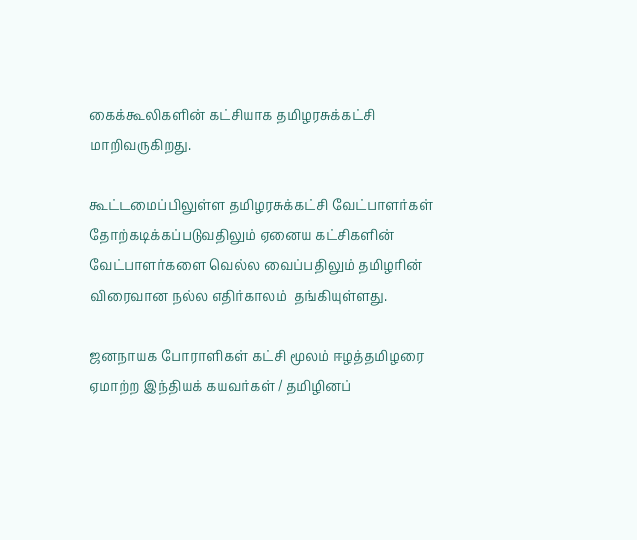கைக்கூலிகளின் கட்சியாக தமிழரசுக்கட்சி மாறிவருகிறது.

கூட்டமைப்பிலுள்ள தமிழரசுக்கட்சி வேட்பாளர்கள் தோற்கடிக்கப்படுவதிலும் ஏனைய கட்சிகளின் வேட்பாளர்களை வெல்ல வைப்பதிலும் தமிழரின் விரைவான நல்ல எதிர்காலம்  தங்கியுள்ளது.

ஜனநாயக போராளிகள் கட்சி மூலம் ஈழத்தமிழரை ஏமாற்ற இந்தியக் கயவர்கள் / தமிழினப்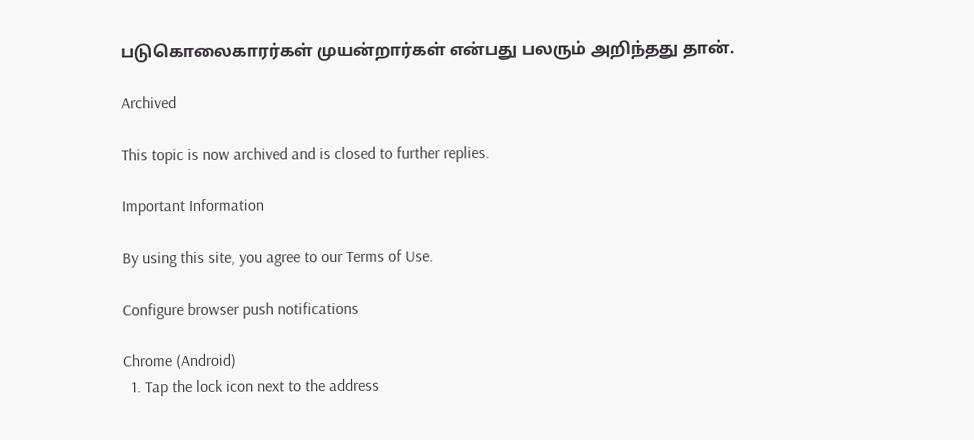படுகொலைகாரர்கள் முயன்றார்கள் என்பது பலரும் அறிந்தது தான்.

Archived

This topic is now archived and is closed to further replies.

Important Information

By using this site, you agree to our Terms of Use.

Configure browser push notifications

Chrome (Android)
  1. Tap the lock icon next to the address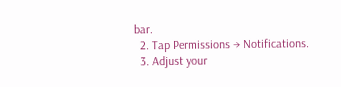bar.
  2. Tap Permissions → Notifications.
  3. Adjust your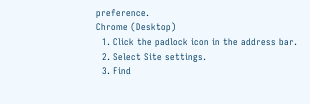preference.
Chrome (Desktop)
  1. Click the padlock icon in the address bar.
  2. Select Site settings.
  3. Find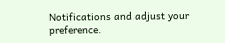Notifications and adjust your preference.